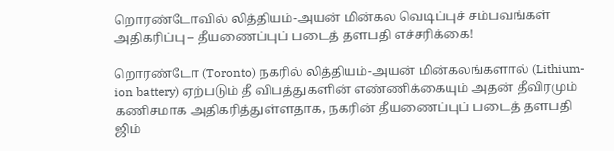றொரண்டோவில் லித்தியம்-அயன் மின்கல வெடிப்புச் சம்பவங்கள் அதிகரிப்பு – தீயணைப்புப் படைத் தளபதி எச்சரிக்கை!

றொரண்டோ (Toronto) நகரில் லித்தியம்-அயன் மின்கலங்களால் (Lithium-ion battery) ஏற்படும் தீ விபத்துகளின் எண்ணிக்கையும் அதன் தீவிரமும் கணிசமாக அதிகரித்துள்ளதாக, நகரின் தீயணைப்புப் படைத் தளபதி ஜிம்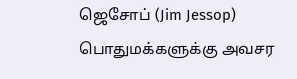ஜெசோப் (Jim Jessop) பொதுமக்களுக்கு அவசர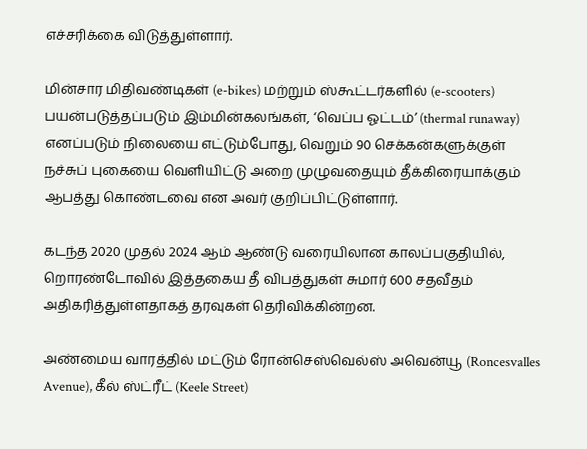எச்சரிக்கை விடுத்துள்ளார்.

மின்சார மிதிவண்டிகள் (e-bikes) மற்றும் ஸ்கூட்டர்களில் (e-scooters) பயன்படுத்தப்படும் இம்மின்கலங்கள், ‘வெப்ப ஓட்டம்’ (thermal runaway) எனப்படும் நிலையை எட்டும்போது, வெறும் 90 செக்கன்களுக்குள் நச்சுப் புகையை வெளியிட்டு அறை முழுவதையும் தீக்கிரையாக்கும் ஆபத்து கொண்டவை என அவர் குறிப்பிட்டுள்ளார்.

கடந்த 2020 முதல் 2024 ஆம் ஆண்டு வரையிலான காலப்பகுதியில், றொரண்டோவில் இத்தகைய தீ விபத்துகள் சுமார் 600 சதவீதம் அதிகரித்துள்ளதாகத் தரவுகள் தெரிவிக்கின்றன.

அண்மைய வாரத்தில் மட்டும் ரோன்செஸ்வெல்ஸ் அவென்யூ (Roncesvalles Avenue), கீல் ஸ்ட்ரீட் (Keele Street)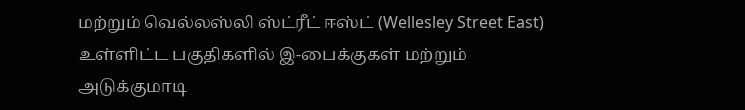மற்றும் வெல்லஸ்லி ஸ்ட்ரீட் ஈஸ்ட் (Wellesley Street East) உள்ளிட்ட பகுதிகளில் இ-பைக்குகள் மற்றும் அடுக்குமாடி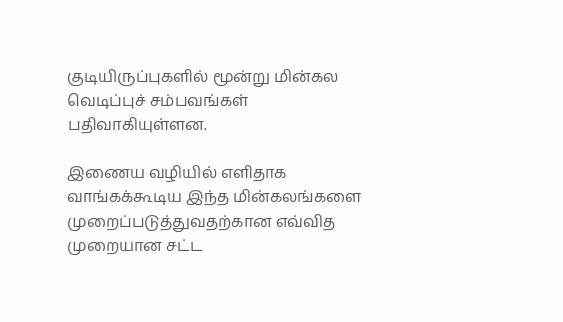குடியிருப்புகளில் மூன்று மின்கல வெடிப்புச் சம்பவங்கள் பதிவாகியுள்ளன.

இணைய வழியில் எளிதாக வாங்கக்கூடிய இந்த மின்கலங்களை முறைப்படுத்துவதற்கான எவ்வித முறையான சட்ட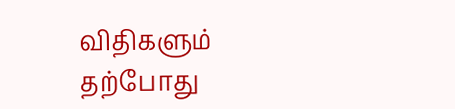விதிகளும் தற்போது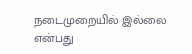நடைமுறையில் இல்லை என்பது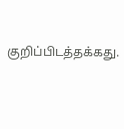குறிப்பிடத்தக்கது.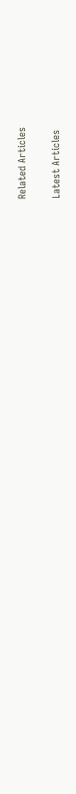Related Articles

Latest Articles